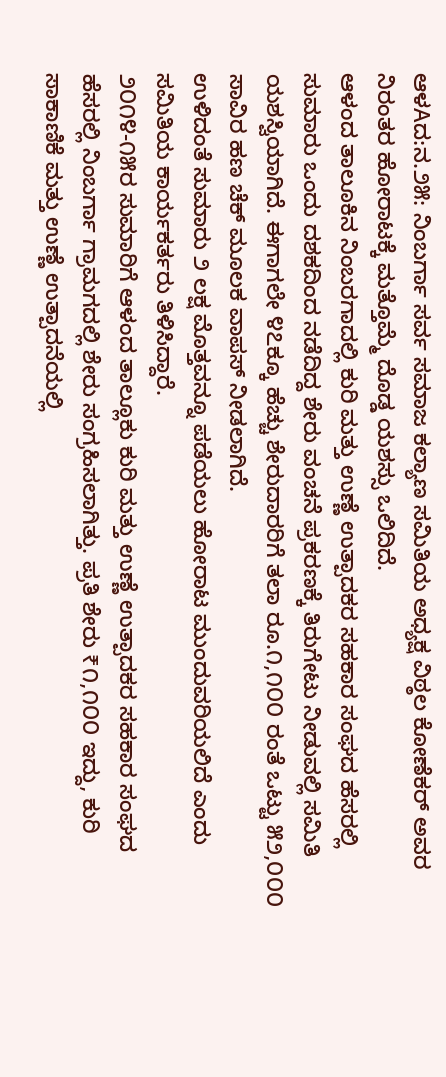ಆಳAದ:ನ.೨೫: ನಿಂಬರ್ಗಾ ಸರ್ವ ಸಮಾಜ ಕಲ್ಯಾಣ ಸಮಿತಿಯ ಅಧ್ಯಕ್ಷ ವಿಠ್ಠಲ ಕೋಣೆಕರ್ ಅವರ ನಿರಂತರ ಹೋರಾಟಕ್ಕೆ ಮತ್ತೊಮ್ಮೆ ದೊಡ್ಡ ಯಶಸ್ಸು ಒಲಿದಿದೆ.
ಆಳಂದ ತಾಲೂಕಿನ ನಿಂಬರಗಾದಲ್ಲಿ ಕುರಿ ಮತ್ತು ಉಣ್ಣೆ ಉತ್ಪಾದಕರ ಸಹಕಾರ ಸಂಘದ ಹೆಸರಲ್ಲಿ ಸುಮಾರು ಒಂದು ದಶಕದಿಂದ ನಡೆದಿದ್ದ ಶೇರು ವಂಚನೆ ಪ್ರಕರಣಕ್ಕೆ ತಿರುಗೇಟು ನೀಡುವಲ್ಲಿ ಸಮಿತಿ ಯಶಸ್ವಿಯಾಗಿದೆ. ಈಗಾಗಲೇ ೪೭ಕ್ಕೂ ಹೆಚ್ಚು ಶೇರುದಾರರಿಗೆ ತಲಾ ರೂ.೧,೧೦೦ ರಂತೆ ಒಟ್ಟು ೫೨,೦೦೦ ಸಾವಿರ ಹಣ ಚೆಕ್ ಮೂಲಕ ವಾಪಸ್ ನೀಡಲಾಗಿದೆ.
ಉಳಿದಂತೆ ಸುಮಾರು ೨ ಲಕ್ಷ ಮೊತ್ತವನ್ನೂ ಪಡೆಯಲು ಹೋರಾಟ ಮುಂದುವರಿಯಲಿದೆ ಎಂದು ಸಮಿತಿಯ ಕಾರ್ಯಕರ್ತರು ತಿಳಿಸಿದ್ದಾರೆ.
೨೦೧೪-೧೫ರ ಸುಮಾರಿಗೆ ಆಳಂದ ತಾಲ್ಲೂಕು ಕುರಿ ಮತ್ತು ಉಣ್ಣೆ ಉತ್ಪಾದಕರ ಸಹಕಾರ ಸಂಘದ ಹೆಸರಲ್ಲಿ ನಿಂಬರ್ಗಾ ಗ್ರಾಮಗದಲ್ಲಿ ಶೇರು ಸಂಗ್ರಹಿಸಲಾಗಿತ್ತು. ಪ್ರತಿ ಶೇರು ₹೧,೧೦೦ ಇದ್ದು, ಕುರಿ ಸಾಕಾಣಿಕೆ ಮತ್ತು ಉಣ್ಣೆ ಉತ್ಪಾದನೆಯಲ್ಲಿ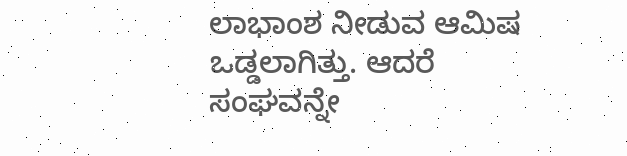ಲಾಭಾಂಶ ನೀಡುವ ಆಮಿಷ ಒಡ್ಡಲಾಗಿತ್ತು. ಆದರೆ ಸಂಘವನ್ನೇ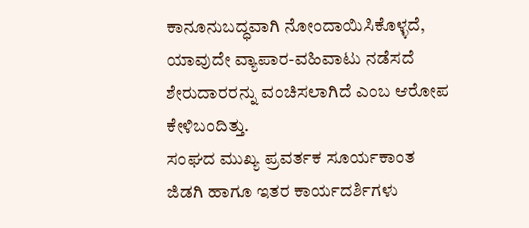ಕಾನೂನುಬದ್ಧವಾಗಿ ನೋಂದಾಯಿಸಿಕೊಳ್ಳದೆ, ಯಾವುದೇ ವ್ಯಾಪಾರ-ವಹಿವಾಟು ನಡೆಸದೆ ಶೇರುದಾರರನ್ನು ವಂಚಿಸಲಾಗಿದೆ ಎಂಬ ಆರೋಪ ಕೇಳಿಬಂದಿತ್ತು.
ಸಂಘದ ಮುಖ್ಯ ಪ್ರವರ್ತಕ ಸೂರ್ಯಕಾಂತ ಜಿಡಗಿ ಹಾಗೂ ಇತರ ಕಾರ್ಯದರ್ಶಿಗಳು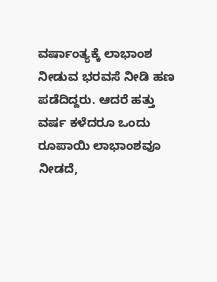ವರ್ಷಾಂತ್ಯಕ್ಕೆ ಲಾಭಾಂಶ ನೀಡುವ ಭರವಸೆ ನೀಡಿ ಹಣ ಪಡೆದಿದ್ದರು. ಆದರೆ ಹತ್ತು ವರ್ಷ ಕಳೆದರೂ ಒಂದು ರೂಪಾಯಿ ಲಾಭಾಂಶವೂ ನೀಡದೆ,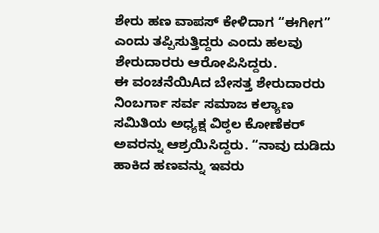ಶೇರು ಹಣ ವಾಪಸ್ ಕೇಳಿದಾಗ “ಈಗೀಗ” ಎಂದು ತಪ್ಪಿಸುತ್ತಿದ್ದರು ಎಂದು ಹಲವು ಶೇರುದಾರರು ಆರೋಪಿಸಿದ್ದರು.
ಈ ವಂಚನೆಯಿAದ ಬೇಸತ್ತ ಶೇರುದಾರರು ನಿಂಬರ್ಗಾ ಸರ್ವ ಸಮಾಜ ಕಲ್ಯಾಣ ಸಮಿತಿಯ ಅಧ್ಯಕ್ಷ ವಿಠ್ಠಲ ಕೋಣೆಕರ್ ಅವರನ್ನು ಆಶ್ರಯಿಸಿದ್ದರು. “ನಾವು ದುಡಿದು ಹಾಕಿದ ಹಣವನ್ನು ಇವರು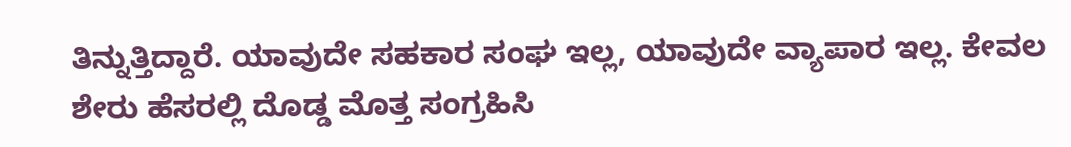ತಿನ್ನುತ್ತಿದ್ದಾರೆ. ಯಾವುದೇ ಸಹಕಾರ ಸಂಘ ಇಲ್ಲ, ಯಾವುದೇ ವ್ಯಾಪಾರ ಇಲ್ಲ. ಕೇವಲ ಶೇರು ಹೆಸರಲ್ಲಿ ದೊಡ್ಡ ಮೊತ್ತ ಸಂಗ್ರಹಿಸಿ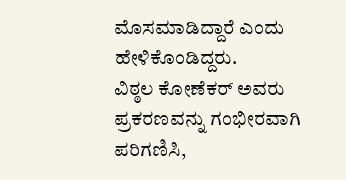ಮೊಸಮಾಡಿದ್ದಾರೆ ಎಂದು ಹೇಳಿಕೊಂಡಿದ್ದರು.
ವಿಠ್ಠಲ ಕೋಣೆಕರ್ ಅವರು ಪ್ರಕರಣವನ್ನು ಗಂಭೀರವಾಗಿ ಪರಿಗಣಿಸಿ,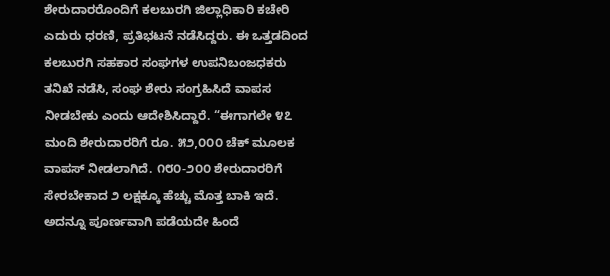ಶೇರುದಾರರೊಂದಿಗೆ ಕಲಬುರಗಿ ಜಿಲ್ಲಾಧಿಕಾರಿ ಕಚೇರಿ ಎದುರು ಧರಣಿ, ಪ್ರತಿಭಟನೆ ನಡೆಸಿದ್ದರು. ಈ ಒತ್ತಡದಿಂದ ಕಲಬುರಗಿ ಸಹಕಾರ ಸಂಘಗಳ ಉಪನಿಬಂಜಧಕರು ತನಿಖೆ ನಡೆಸಿ, ಸಂಘ ಶೇರು ಸಂಗ್ರಹಿಸಿದೆ ವಾಪಸ ನೀಡಬೇಕು ಎಂದು ಆದೇಶಿಸಿದ್ದಾರೆ. “ಈಗಾಗಲೇ ೪೭ ಮಂದಿ ಶೇರುದಾರರಿಗೆ ರೂ. ೫೨,೦೦೦ ಚೆಕ್ ಮೂಲಕ ವಾಪಸ್ ನೀಡಲಾಗಿದೆ. ೧೮೦-೨೦೦ ಶೇರುದಾರರಿಗೆ ಸೇರಬೇಕಾದ ೨ ಲಕ್ಷಕ್ಕೂ ಹೆಚ್ಚು ಮೊತ್ತ ಬಾಕಿ ಇದೆ. ಅದನ್ನೂ ಪೂರ್ಣವಾಗಿ ಪಡೆಯದೇ ಹಿಂದೆ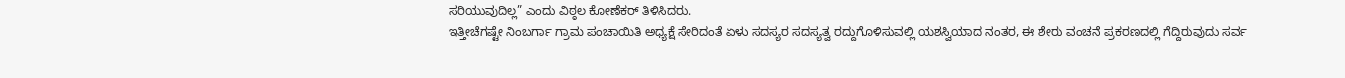ಸರಿಯುವುದಿಲ್ಲ” ಎಂದು ವಿಠ್ಠಲ ಕೋಣೆಕರ್ ತಿಳಿಸಿದರು.
ಇತ್ತೀಚೆಗಷ್ಟೇ ನಿಂಬರ್ಗಾ ಗ್ರಾಮ ಪಂಚಾಯಿತಿ ಅಧ್ಯಕ್ಷೆ ಸೇರಿದಂತೆ ಏಳು ಸದಸ್ಯರ ಸದಸ್ಯತ್ವ ರದ್ದುಗೊಳಿಸುವಲ್ಲಿ ಯಶಸ್ವಿಯಾದ ನಂತರ, ಈ ಶೇರು ವಂಚನೆ ಪ್ರಕರಣದಲ್ಲಿ ಗೆದ್ದಿರುವುದು ಸರ್ವ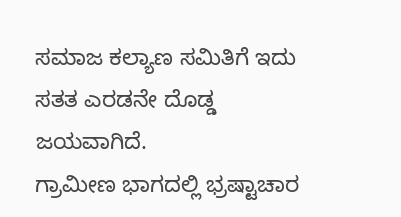ಸಮಾಜ ಕಲ್ಯಾಣ ಸಮಿತಿಗೆ ಇದು ಸತತ ಎರಡನೇ ದೊಡ್ಡ ಜಯವಾಗಿದೆ.
ಗ್ರಾಮೀಣ ಭಾಗದಲ್ಲಿ ಭ್ರಷ್ಟಾಚಾರ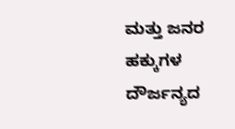ಮತ್ತು ಜನರ ಹಕ್ಕುಗಳ ದೌರ್ಜನ್ಯದ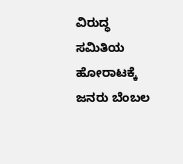ವಿರುದ್ಧ ಸಮಿತಿಯ ಹೋರಾಟಕ್ಕೆ ಜನರು ಬೆಂಬಲ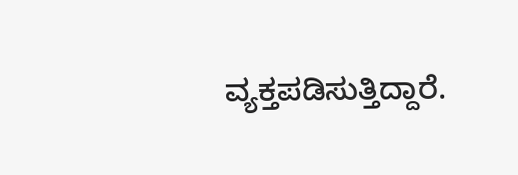ವ್ಯಕ್ತಪಡಿಸುತ್ತಿದ್ದಾರೆ.